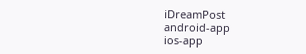iDreamPost
android-app
ios-app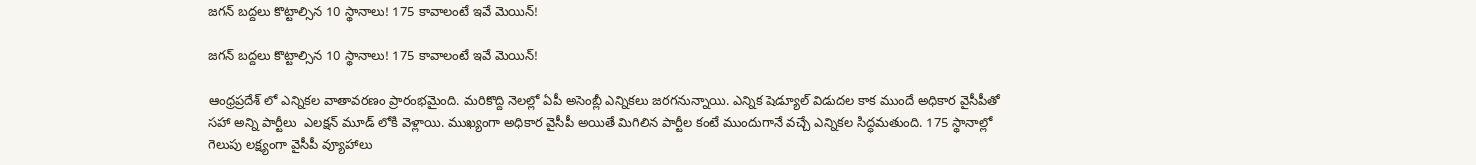జగన్ బద్దలు కొట్టాల్సిన 10 స్థానాలు! 175 కావాలంటే ఇవే మెయిన్!

జగన్ బద్దలు కొట్టాల్సిన 10 స్థానాలు! 175 కావాలంటే ఇవే మెయిన్!

ఆంధ్రప్రదేశ్ లో ఎన్నికల వాతావరణం ప్రారంభమైంది. మరికొద్ది నెలల్లో ఏపీ అసెంబ్లీ ఎన్నికలు జరగనున్నాయి. ఎన్నిక షెడ్యూల్ విడుదల కాక ముందే అధికార వైసీపీతో సహా అన్ని పార్టీలు  ఎలక్షన్ మూడ్ లోకి వెళ్లాయి. ముఖ్యంగా అధికార వైసీపీ అయితే మిగిలిన పార్టీల కంటే ముందుగానే వచ్చే ఎన్నికల సిద్ధమతుంది. 175 స్థానాల్లో గెలుపు లక్ష్యంగా వైసీపీ వ్యూహాలు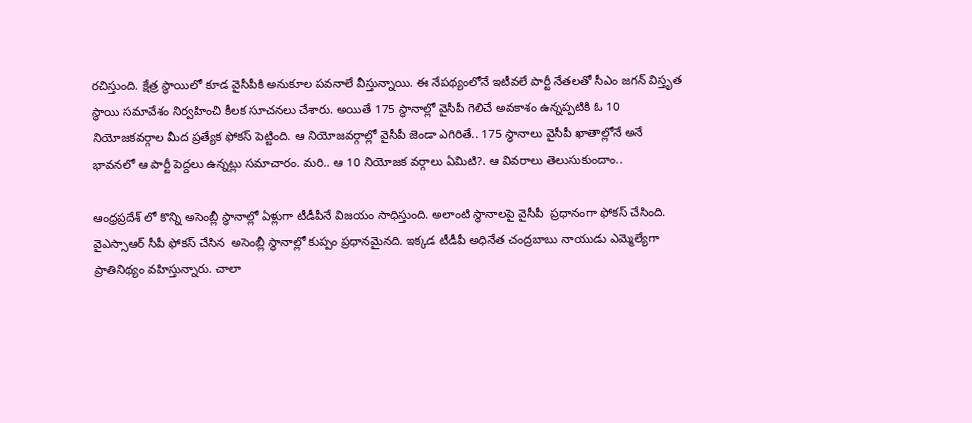రచిస్తుంది. క్షేత్ర స్థాయిలో కూడ వైసీపీకి అనుకూల పవనాలే వీస్తున్నాయి. ఈ నేపథ్యంలోనే ఇటీవలే పార్టీ నేతలతో సీఎం జగన్ విస్తృత స్థాయి సమావేశం నిర్వహించి కీలక సూచనలు చేశారు. అయితే 175 స్థానాల్లో వైసీపీ గెలిచే అవకాశం ఉన్నప్పటికి ఓ 10 నియోజకవర్గాల మీద ప్రత్యేక ఫోకస్ పెట్టింది. ఆ నియోజవర్గాల్లో వైసీపీ జెండా ఎగిరితే.. 175 స్థానాలు వైసీపీ ఖాతాల్లోనే అనే భావనలో ఆ పార్టీ పెద్దలు ఉన్నట్లు సమాచారం. మరి.. ఆ 10 నియోజక వర్గాలు ఏమిటి?. ఆ వివరాలు తెలుసుకుందాం..

ఆంధ్రప్రదేశ్ లో కొన్ని అసెంబ్లీ స్థానాల్లో ఏళ్లుగా టీడీపీనే విజయం సాధిస్తుంది. అలాంటి స్థానాలపై వైసీపీ  ప్రధానంగా ఫోకస్ చేసింది. వైఎస్సాఆర్ సీపీ ఫోకస్ చేసిన  అసెంబ్లీ స్థానాల్లో కుప్పం ప్రధానమైనది. ఇక్కడ టీడీపీ అధినేత చంద్రబాబు నాయుడు ఎమ్మెల్యేగా ప్రాతినిథ్యం వహిస్తున్నారు. చాలా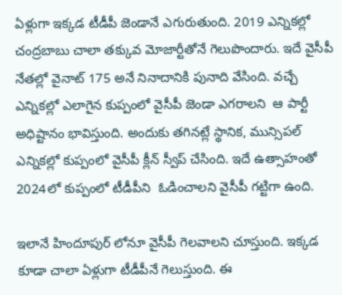ఏళ్లుగా ఇక్కడ టీడీపీ జెండానే ఎగురుతుంది. 2019 ఎన్నికల్లో చంద్రబాబు చాలా తక్కువ మోజార్టీతోనే గెలుపొందారు. ఇదే వైసీపీ నేతల్లో వైనాట్ 175 అనే నినాదానికి పునాది వేసింది. వచ్చే ఎన్నికల్లో ఎలాగైన కుప్పంలో వైసీపీ జెండా ఎగరాలని  ఆ పార్టీ అధిష్టానం భావిస్తుంది. అందుకు తగినట్లే స్థానిక, మున్సిపల్ ఎన్నికల్లో కుప్పంలో వైసీపీ క్లీన్ స్వీప్ చేసింది. ఇదే ఉత్సాహంతో 2024లో కుప్పంలో టీడీపీని  ఓడించాలని వైసీపీ గట్టిగా ఉంది.

ఇలానే హిందూపుర్ లోనూ వైసీపీ గెలవాలని చూస్తుంది. ఇక్కడ కూడా చాలా ఏళ్లుగా టీడీపీనే గెలుస్తుంది. ఈ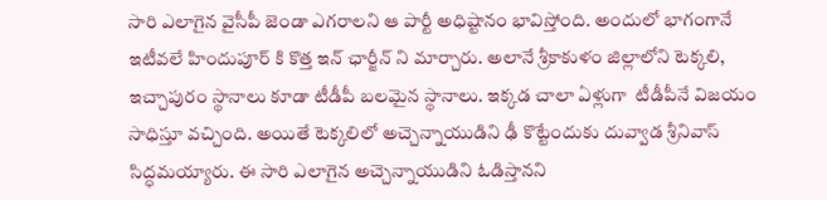సారి ఎలాగైన వైసీపీ జెండా ఎగరాలని ఆ పార్టీ అధిష్టానం భావిస్తోంది. అందులో భాగంగానే ఇటీవలే హిందుపూర్ కి కొత్త ఇన్ ఛార్జీన్ ని మార్చారు. అలానే శ్రీకాకుళం జిల్లాలోని టెక్కలి, ఇచ్చాపురం స్థానాలు కూడా టీడీపీ బలమైన స్థానాలు. ఇక్కడ చాలా ఏళ్లుగా  టీడీపీనే విజయం సాధిస్తూ వచ్చింది. అయితే టెక్కలిలో అచ్చెన్నాయుడిని ఢీ కొట్టేందుకు దువ్వాడ శ్రీనివాస్ సిద్ధమయ్యారు. ఈ సారి ఎలాగైన అచ్చెన్నాయుడిని ఓడిస్తానని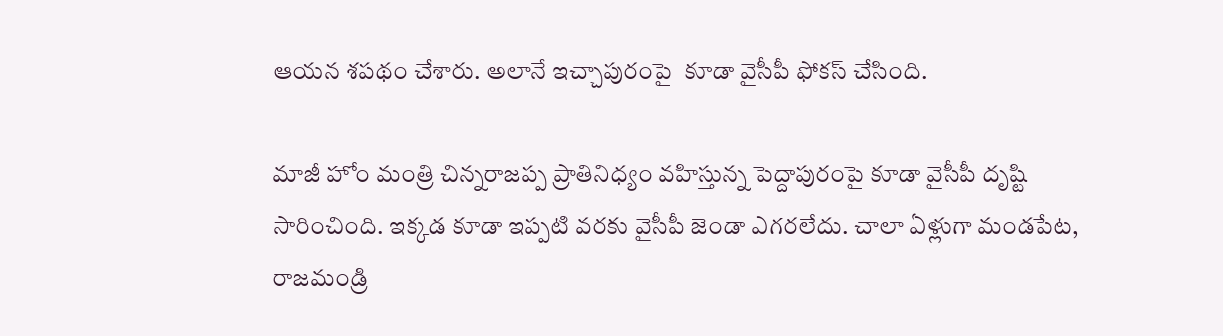ఆయన శపథం చేశారు. అలానే ఇచ్చాపురంపై  కూడా వైసీపీ ఫోకస్ చేసింది.

మాజీ హోం మంత్రి చిన్నరాజప్ప ప్రాతినిధ్యం వహిస్తున్న పెద్దాపురంపై కూడా వైసీపీ దృష్టి సారించింది. ఇక్కడ కూడా ఇప్పటి వరకు వైసీపీ జెండా ఎగరలేదు. చాలా ఏళ్లుగా మండపేట, రాజమండ్రి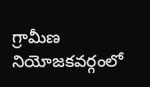గ్రామీణ నియోజకవర్గంలో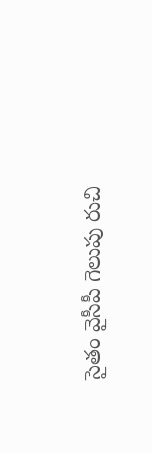సైతం వైసీపీ గెలుపు రుచి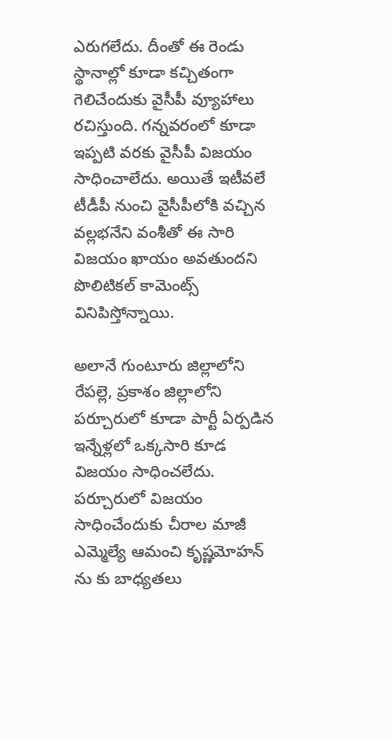ఎరుగలేదు. దీంతో ఈ రెండు స్థానాల్లో కూడా కచ్చితంగా గెలిచేందుకు వైసీపీ వ్యూహాలు రచిస్తుంది. గన్నవరంలో కూడా ఇప్పటి వరకు వైసీపీ విజయం సాధించాలేదు. అయితే ఇటీవలే టీడీపీ నుంచి వైసీపీలోకి వచ్చిన వల్లభనేని వంశీతో ఈ సారి విజయం ఖాయం అవతుందని పొలిటికల్ కామెంట్స్ వినిపిస్తోన్నాయి.

అలానే గుంటూరు జిల్లాలోని రేపల్లె, ప్రకాశం జిల్లాలోని పర్చూరులో కూడా పార్టీ ఏర్పడిన ఇన్నేళ్లలో ఒక్కసారి కూడ విజయం సాధించలేదు. పర్చూరులో విజయం సాధించేందుకు చీరాల మాజీ ఎమ్మెల్యే ఆమంచి కృష్ణమోహన్ ను కు బాధ్యతలు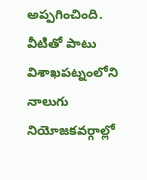అప్పగించింది.  వీటితో పాటు విశాఖపట్నంలోని  నాలుగు నియోజకవర్గాల్లో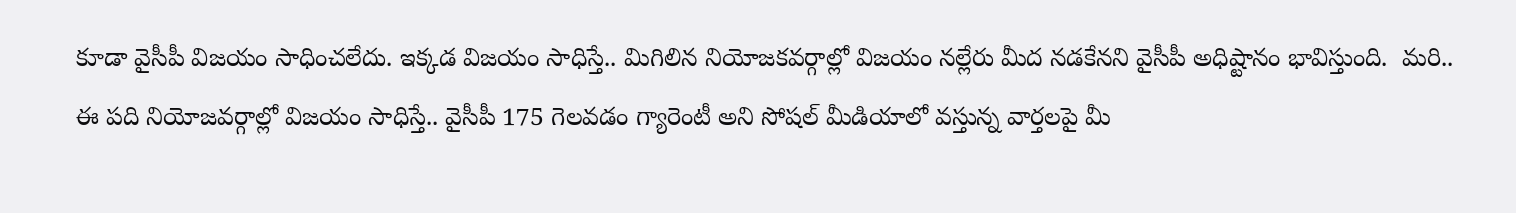కూడా వైసీపీ విజయం సాధించలేదు. ఇక్కడ విజయం సాధిస్తే.. మిగిలిన నియోజకవర్గాల్లో విజయం నల్లేరు మీద నడకేనని వైసీపీ అధిష్టానం భావిస్తుంది.  మరి.. ఈ పది నియోజవర్గాల్లో విజయం సాధిస్తే.. వైసీపీ 175 గెలవడం గ్యారెంటీ అని సోషల్ మీడియాలో వస్తున్న వార్తలపై మీ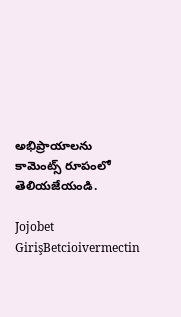అభిప్రాయాలను కామెంట్స్ రూపంలో తెలియజేయండి.

Jojobet GirişBetcioivermectin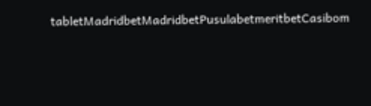tabletMadridbetMadridbetPusulabetmeritbetCasibom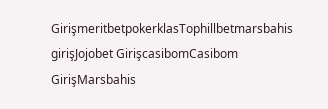GirişmeritbetpokerklasTophillbetmarsbahis girişJojobet GirişcasibomCasibom GirişMarsbahis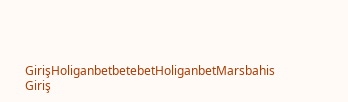GirişHoliganbetbetebetHoliganbetMarsbahis Giriş